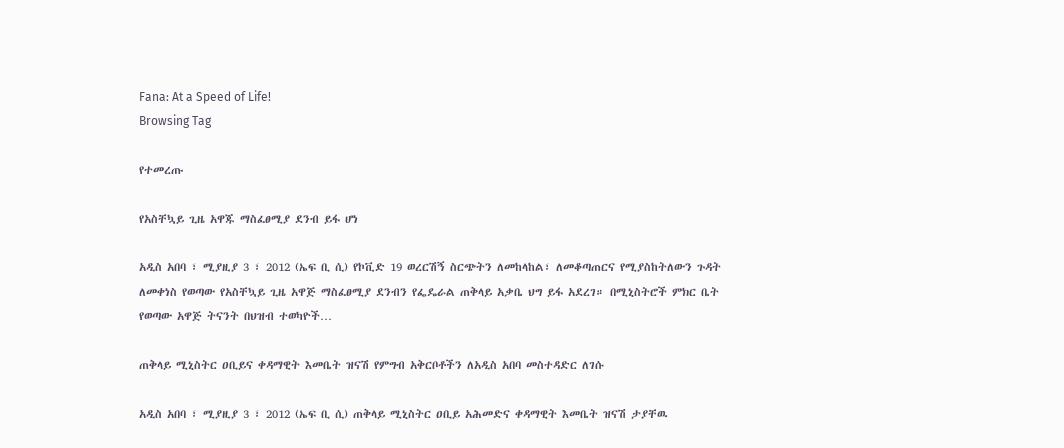Fana: At a Speed of Life!
Browsing Tag

የተመረጡ

የአስቸኳይ ጊዜ አዋጁ ማስፈፀሚያ ደንብ ይፋ ሆነ

አዲስ አበባ ፣ ሚያዚያ 3 ፣ 2012 (ኤፍ ቢ ሲ) የኮቪድ 19 ወረርሽኝ ስርጭትን ለመከላከል፣ ለመቆጣጠርና የሚያስከትለውን ጉዳት ለመቀነስ የወጣው የአስቸኳይ ጊዜ አዋጅ ማስፈፀሚያ ደንብን የፌዴራል ጠቅላይ አቃቤ ህግ ይፋ አደረገ። በሚኒስትሮች ምክር ቤት የወጣው አዋጅ ትናንት በህዝብ ተወካዮች…

ጠቅላይ ሚኒስትር ዐቢይና ቀዳማዊት እመቤት ዝናሽ የምግብ አቅርቦቶችን ለአዲስ አበባ መስተዳድር ለገሱ

አዲስ አበባ ፣ ሚያዚያ 3 ፣ 2012 (ኤፍ ቢ ሲ) ጠቅላይ ሚኒስትር ዐቢይ አሕመድና ቀዳማዊት እመቤት ዝናሽ ታያቸዉ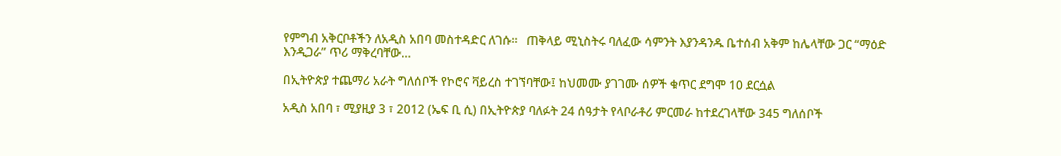የምግብ አቅርቦቶችን ለአዲስ አበባ መስተዳድር ለገሱ።   ጠቅላይ ሚኒስትሩ ባለፈው ሳምንት እያንዳንዱ ቤተሰብ አቅም ከሌላቸው ጋር “ማዕድ እንዲጋራ” ጥሪ ማቅረባቸው…

በኢትዮጵያ ተጨማሪ አራት ግለሰቦች የኮሮና ቫይረስ ተገኘባቸው፤ ከህመሙ ያገገሙ ሰዎች ቁጥር ደግሞ 10 ደርሷል

አዲስ አበባ ፣ ሚያዚያ 3 ፣ 2012 (ኤፍ ቢ ሲ) በኢትዮጵያ ባለፉት 24 ሰዓታት የላቦራቶሪ ምርመራ ከተደረገላቸው 345 ግለሰቦች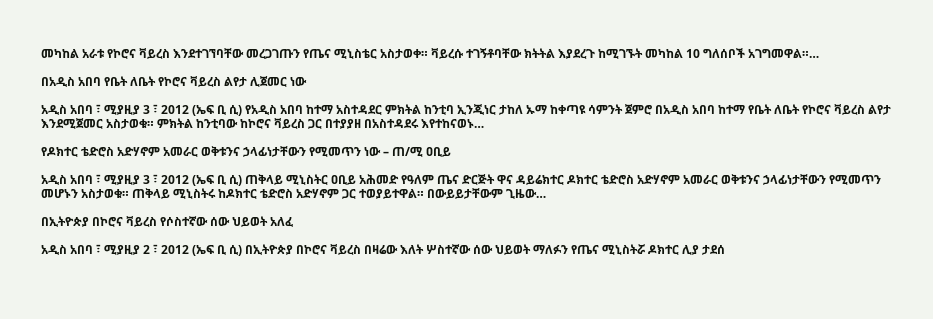መካከል አራቱ የኮሮና ቫይረስ እንደተገኘባቸው መረጋገጡን የጤና ሚኒስቴር አስታወቀ። ቫይረሱ ተገኝቶባቸው ክትትል እያደረጉ ከሚገኙት መካከል 10 ግለሰቦች አገግመዋል።…

በአዲስ አበባ የቤት ለቤት የኮሮና ቫይረስ ልየታ ሊጀመር ነው

አዲስ አበባ ፣ ሚያዚያ 3 ፣ 2012 (ኤፍ ቢ ሲ) የአዲስ አበባ ከተማ አስተዳደር ምክትል ከንቲባ ኢንጂነር ታከለ ኡማ ከቀጣዩ ሳምንት ጀምሮ በአዲስ አበባ ከተማ የቤት ለቤት የኮሮና ቫይረስ ልየታ እንደሚጀመር አስታወቁ። ምክትል ከንቲባው ከኮሮና ቫይረስ ጋር በተያያዘ በአስተዳደሩ እየተከናወኑ…

የዶክተር ቴድሮስ አድሃኖም አመራር ወቅቱንና ኃላፊነታቸውን የሚመጥን ነው – ጠ/ሚ ዐቢይ

አዲስ አበባ ፣ ሚያዚያ 3 ፣ 2012 (ኤፍ ቢ ሲ) ጠቅላይ ሚኒስትር ዐቢይ አሕመድ የዓለም ጤና ድርጅት ዋና ዳይሬክተር ዶክተር ቴድሮስ አድሃኖም አመራር ወቅቱንና ኃላፊነታቸውን የሚመጥን መሆኑን አስታወቁ። ጠቅላይ ሚኒስትሩ ከዶክተር ቴድሮስ አድሃኖም ጋር ተወያይተዋል። በውይይታቸውም ጊዜው…

በኢትዮጵያ በኮሮና ቫይረስ የሶስተኛው ሰው ህይወት አለፈ

አዲስ አበባ ፣ ሚያዚያ 2 ፣ 2012 (ኤፍ ቢ ሲ) በኢትዮጵያ በኮሮና ቫይረስ በዛሬው እለት ሦስተኛው ሰው ህይወት ማለፉን የጤና ሚኒስትሯ ዶክተር ሊያ ታደሰ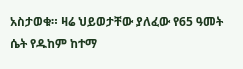አስታወቁ። ዛሬ ህይወታቸው ያለፈው የ65 ዓመት ሴት የዱከም ከተማ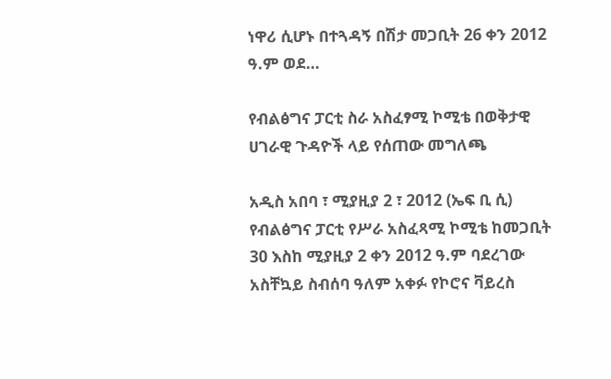ነዋሪ ሲሆኑ በተጓዳኝ በሽታ መጋቢት 26 ቀን 2012 ዓ.ም ወደ…

የብልፅግና ፓርቲ ስራ አስፈፃሚ ኮሚቴ በወቅታዊ ሀገራዊ ጉዳዮች ላይ የሰጠው መግለጫ

አዲስ አበባ ፣ ሚያዚያ 2 ፣ 2012 (ኤፍ ቢ ሲ) የብልፅግና ፓርቲ የሥራ አስፈጻሚ ኮሚቴ ከመጋቢት 30 እስከ ሚያዚያ 2 ቀን 2012 ዓ.ም ባደረገው አስቸኳይ ስብሰባ ዓለም አቀፉ የኮሮና ቫይረስ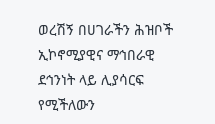ወረሽኝ በሀገራችን ሕዝቦች ኢኮኖሚያዊና ማኅበራዊ ደኅንነት ላይ ሊያሳርፍ የሚችለውን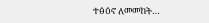ተፅዕኖ ለመመከት…